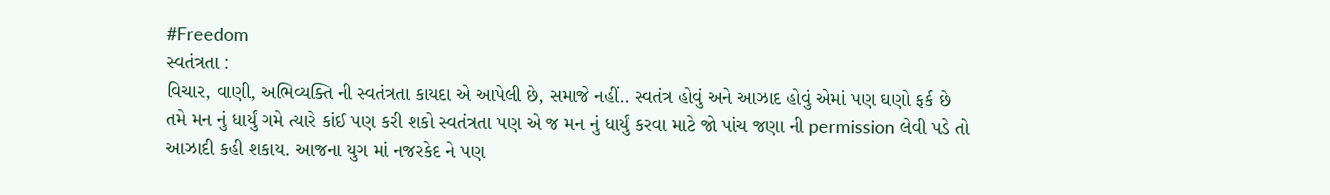#Freedom
સ્વતંત્રતા :
વિચાર, વાણી, અભિવ્યક્તિ ની સ્વતંત્રતા કાયદા એ આપેલી છે, સમાજે નહીં.. સ્વતંત્ર હોવું અને આઝાદ હોવું એમાં પણ ઘણો ફર્ક છે
તમે મન નું ધાર્યું ગમે ત્યારે કાંઈ પણ કરી શકો સ્વતંત્રતા પણ એ જ મન નું ધાર્યું કરવા માટે જો પાંચ જણા ની permission લેવી પડે તો આઝાદી કહી શકાય. આજના યુગ માં નજરકેદ ને પણ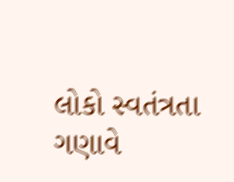લોકો સ્વતંત્રતા ગણાવે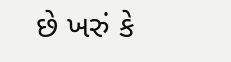છે ખરું કે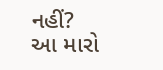નહીં?
આ મારો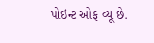પોઇન્ટ ઓફ વ્યૂ છે.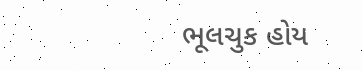ભૂલચુક હોય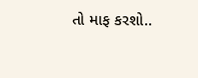તો માફ કરશો..